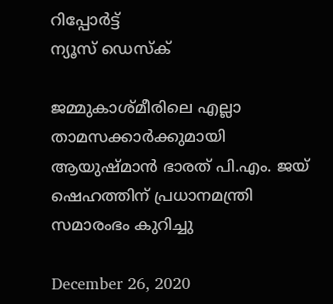റിപ്പോര്‍ട്ട്
ന്യൂസ് ഡെസ്ക്

ജമ്മുകാശ്മീരിലെ എല്ലാ താമസക്കാര്‍ക്കുമായി ആയുഷ്മാന്‍ ഭാരത് പി.എം. ജയ് ഷെഹത്തിന് പ്രധാനമന്ത്രി സമാരംഭം കുറിച്ചു

December 26, 2020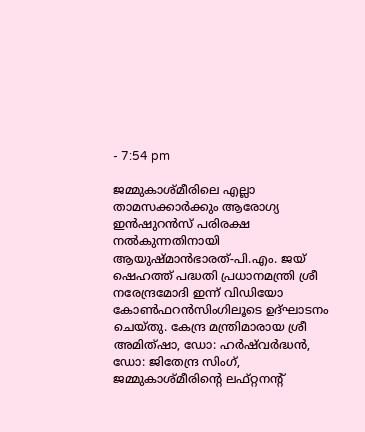- 7:54 pm

ജമ്മുകാശ്മീരിലെ എല്ലാ താമസക്കാര്‍ക്കും ആരോഗ്യ ഇൻഷുറൻസ് പരിരക്ഷ നൽകുന്നതിനായി ആയുഷ്മാന്‍ഭാരത്-പി.എം. ജയ് ഷെഹത്ത് പദ്ധതി പ്രധാനമന്ത്രി ശ്രീ നരേന്ദ്രമോദി ഇന്ന് വിഡിയോ കോണ്‍ഫറന്‍സിംഗിലൂടെ ഉദ്ഘാടനം ചെയ്തു. കേന്ദ്ര മന്ത്രിമാരായ ശ്രീ അമിത്ഷാ, ഡോ: ഹര്‍ഷ്‌വര്‍ദ്ധന്‍, ഡോ: ജിതേന്ദ്ര സിംഗ്, ജമ്മുകാശ്മീരിന്റെ ലഫ്റ്റനന്റ്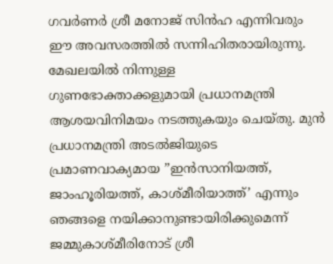ഗവര്‍ണര്‍ ശ്രീ മനോജ് സിന്‍ഹ എന്നിവരും ഈ അവസരത്തില്‍ സന്നിഹിതരായിരുന്നു. മേഖലയില്‍ നിന്നുള്ള ഗുണഭോക്താക്കളുമായി പ്രധാനമന്ത്രി ആശയവിനിമയം നടത്തുകയും ചെയ്തു. മുന്‍ പ്രധാനമന്ത്രി അടൽജിയുടെ പ്രമാണവാക്യമായ ”ഇന്‍സാനിയത്ത്, ജാംഹൂരിയത്ത്, കാശ്മീരിയാത്ത്’ എന്നും ഞങ്ങളെ നയിക്കാനുണ്ടായിരിക്കുമെന്ന് ജമ്മുകാശ്മീരിനോട് ശ്രീ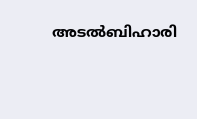അടല്‍ബിഹാരി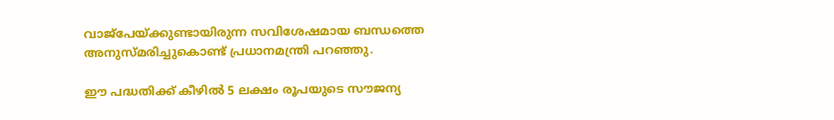വാജ്‌പേയ്ക്കുണ്ടായിരുന്ന സവിശേഷമായ ബന്ധത്തെ അനുസ്മരിച്ചുകൊണ്ട് പ്രധാനമന്ത്രി പറഞ്ഞു.

ഈ പദ്ധതിക്ക് കീഴില്‍ 5 ലക്ഷം രൂപയുടെ സൗജന്യ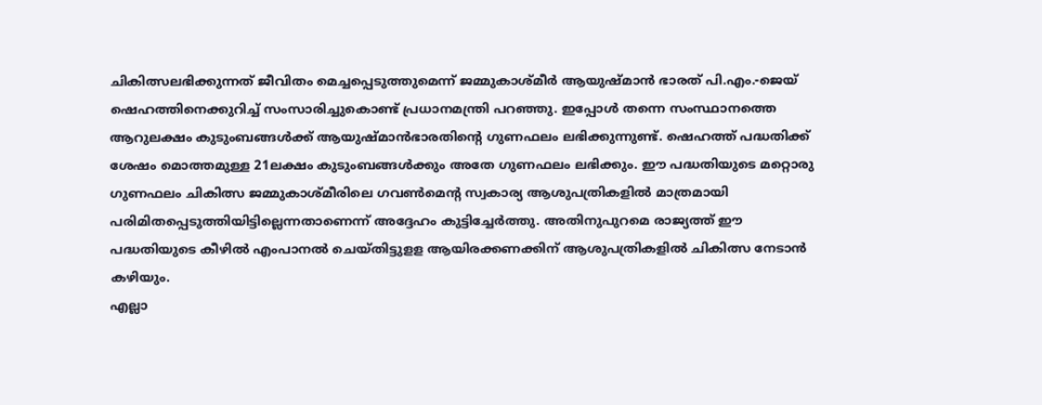ചികിത്സലഭിക്കുന്നത് ജീവിതം മെച്ചപ്പെടുത്തുമെന്ന് ജമ്മുകാശ്മീര്‍ ആയുഷ്മാന്‍ ഭാരത് പി.എം.-ജെയ് ഷെഹത്തിനെക്കുറിച്ച് സംസാരിച്ചുകൊണ്ട് പ്രധാനമന്ത്രി പറഞ്ഞു. ഇപ്പോള്‍ തന്നെ സംസ്ഥാനത്തെ ആറുലക്ഷം കുടുംബങ്ങള്‍ക്ക് ആയുഷ്മാന്‍ഭാരതിന്റെ ഗുണഫലം ലഭിക്കുന്നുണ്ട്. ഷെഹത്ത് പദ്ധതിക്ക് ശേഷം മൊത്തമുള്ള 21ലക്ഷം കുടുംബങ്ങള്‍ക്കും അതേ ഗുണഫലം ലഭിക്കും. ഈ പദ്ധതിയുടെ മറ്റൊരു ഗുണഫലം ചികിത്സ ജമ്മുകാശ്മീരിലെ ഗവണ്‍മെന്റ സ്വകാര്യ ആശുപത്രികളില്‍ മാത്രമായി പരിമിതപ്പെടുത്തിയിട്ടില്ലെന്നതാണെന്ന് അദ്ദേഹം കുട്ടിച്ചേര്‍ത്തു. അതിനുപുറമെ രാജ്യത്ത് ഈ പദ്ധതിയുടെ കീഴില്‍ എംപാനല്‍ ചെയ്തിട്ടുളള ആയിരക്കണക്കിന് ആശുപത്രികളില്‍ ചികിത്സ നേടാന്‍ കഴിയും.
എല്ലാ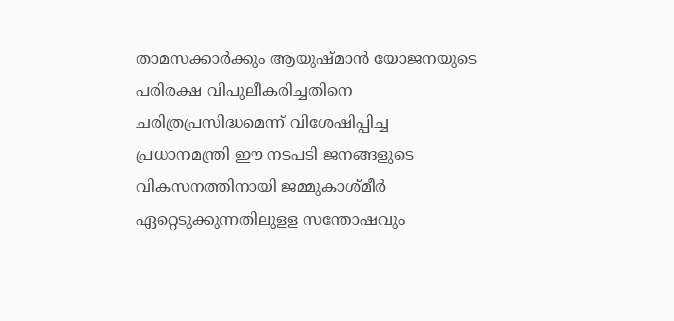താമസക്കാര്‍ക്കും ആയുഷ്മാന്‍ യോജനയുടെ പരിരക്ഷ വിപുലീകരിച്ചതിനെ ചരിത്രപ്രസിദ്ധമെന്ന് വിശേഷിപ്പിച്ച പ്രധാനമന്ത്രി ഈ നടപടി ജനങ്ങളുടെ വികസനത്തിനായി ജമ്മുകാശ്മീര്‍ ഏറ്റെടുക്കുന്നതിലുളള സന്തോഷവും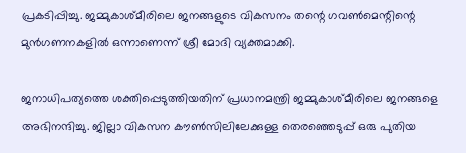പ്രകടിപ്പിച്ചു. ജമ്മുകാശ്മീരിലെ ജനങ്ങളുടെ വികസനം തന്റെ ഗവണ്‍മെന്റിന്റെ മുന്‍ഗണനകളില്‍ ഒന്നാണെന്ന് ശ്രീ മോദി വ്യക്തമാക്കി.

ജനാധിപത്യത്തെ ശക്തിപ്പെടുത്തിയതിന് പ്രധാനമന്ത്രി ജമ്മുകാശ്മീരിലെ ജനങ്ങളെ അഭിനന്ദിച്ചു. ജില്ലാ വികസന കൗണ്‍സിലിലേക്കുള്ള തെരഞ്ഞെടുപ്പ് ഒരു പുതിയ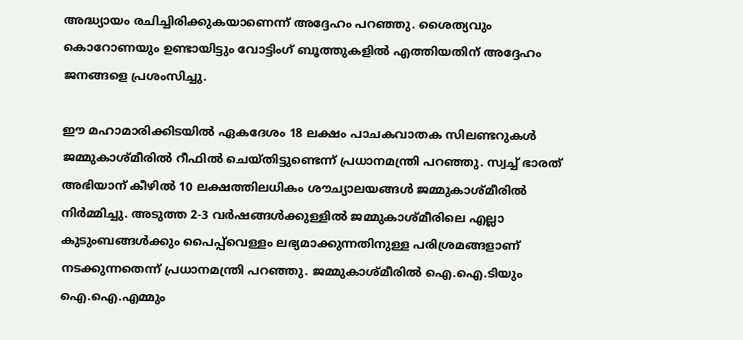അദ്ധ്യായം രചിച്ചിരിക്കുകയാണെന്ന് അദ്ദേഹം പറഞ്ഞു. ശൈത്യവും കൊറോണയും ഉണ്ടായിട്ടും വോട്ടിംഗ് ബൂത്തുകളില്‍ എത്തിയതിന് അദ്ദേഹം ജനങ്ങളെ പ്രശംസിച്ചു.

ഈ മഹാമാരിക്കിടയില്‍ ഏകദേശം 18 ലക്ഷം പാചകവാതക സിലണ്ടറുകള്‍ ജമ്മുകാശ്മീരില്‍ റീഫില്‍ ചെയ്തിട്ടുണ്ടെന്ന് പ്രധാനമന്ത്രി പറഞ്ഞു. സ്വച്ച് ഭാരത് അഭിയാന് കീഴില്‍ 10 ലക്ഷത്തിലധികം ശൗച്യാലയങ്ങള്‍ ജമ്മുകാശ്മീരില്‍ നിര്‍മ്മിച്ചു. അടുത്ത 2-3 വര്‍ഷങ്ങള്‍ക്കുള്ളില്‍ ജമ്മുകാശ്മീരിലെ എല്ലാ കുടുംബങ്ങള്‍ക്കും പൈപ്പ്‌വെള്ളം ലഭ്യമാക്കുന്നതിനുള്ള പരിശ്രമങ്ങളാണ് നടക്കുന്നതെന്ന് പ്രധാനമന്ത്രി പറഞ്ഞു. ജമ്മുകാശ്മീരില്‍ ഐ.ഐ.ടിയും ഐ.ഐ.എമ്മും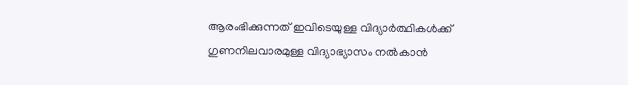ആരംഭിക്കുന്നത് ഇവിടെയുള്ള വിദ്യാര്‍ത്ഥികള്‍ക്ക് ഗുണനിലവാരമുള്ള വിദ്യാഭ്യാസം നല്‍കാന്‍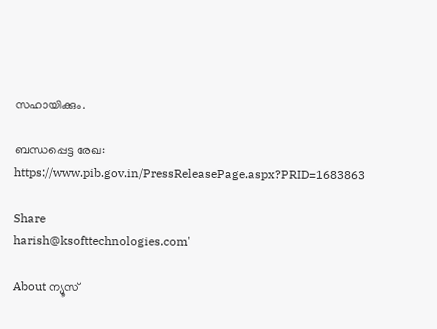സഹായിക്കും.

ബന്ധപ്പെട്ട രേഖ: https://www.pib.gov.in/PressReleasePage.aspx?PRID=1683863

Share
harish@ksofttechnologies.com'

About ന്യൂസ്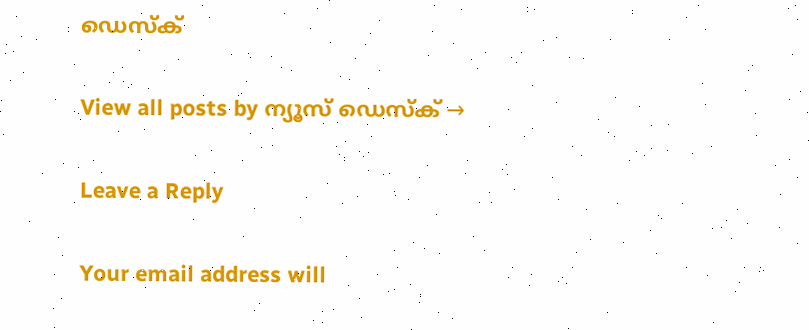ഡെസ്ക്

View all posts by ന്യൂസ് ഡെസ്ക് →

Leave a Reply

Your email address will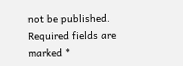not be published. Required fields are marked *